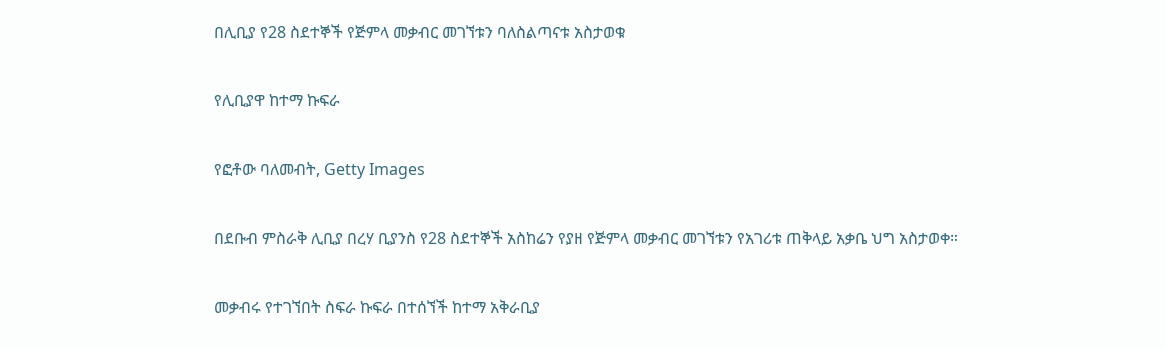በሊቢያ የ28 ስደተኞች የጅምላ መቃብር መገኘቱን ባለስልጣናቱ አስታወቁ

የሊቢያዋ ከተማ ኩፍራ

የፎቶው ባለመብት, Getty Images

በደቡብ ምስራቅ ሊቢያ በረሃ ቢያንስ የ28 ስደተኞች አስከሬን የያዘ የጅምላ መቃብር መገኘቱን የአገሪቱ ጠቅላይ አቃቤ ህግ አስታወቀ።

መቃብሩ የተገኘበት ስፍራ ኩፍራ በተሰኘች ከተማ አቅራቢያ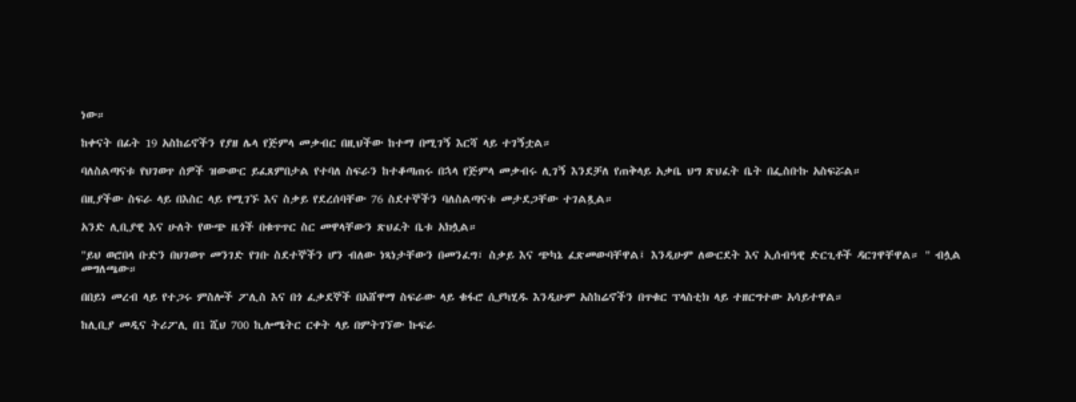ነው።

ከቀናት በፊት 19 አስከሬኖችን የያዘ ሌላ የጅምላ መቃብር በዚህችው ከተማ በሚገኝ እርሻ ላይ ተገኝቷል።

ባለስልጣናቱ የህገወጥ ሰዎች ዝውውር ይፈጸምበታል የተባለ ስፍራን ከተቆጣጠሩ በኋላ የጅምላ መቃብሩ ሊገኝ እንደቻለ የጠቅላይ አቃቤ ህግ ጽህፈት ቤት በፌስቡኩ አስፍሯል።

በዚያችው ስፍራ ላይ በእስር ላይ የሚገኙ እና ስቃይ የደረሰባቸው 76 ስደተኞችን ባለስልጣናቱ መታደጋቸው ተገልጿል።

አንድ ሊቢያዊ እና ሁለት የውጭ ዜጎች በቁጥጥር ስር መዋላቸውን ጽህፈት ቤቱ አክሏል።

"ይህ ወሮበላ ቡድን በህገወጥ መንገድ የገቡ ስደተኞችን ሆን ብለው ነጻነታቸውን በመንፈግ፣ ስቃይ እና ጭካኔ ፈጽመውባቸዋል፤ እንዲሁም ለውርደት እና ኢሰብዓዊ ድርጊቶች ዳርገዋቸዋል። " ብሏል መግለጫው።

በበይነ መረብ ላይ የተጋሩ ምስሎች ፖሊስ እና በጎ ፈቃደኞች በአሸዋማ ስፍራው ላይ ቁፋሮ ሲያካሂዱ እንዲሁም አስከሬኖችን በጥቁር ፕላስቲክ ላይ ተዘርግተው አሳይተዋል።

ከሊቢያ መዲና ትሪፖሊ በ1 ሺህ 700 ኪሎሜትር ርቀት ላይ በምትገኘው ኩፍራ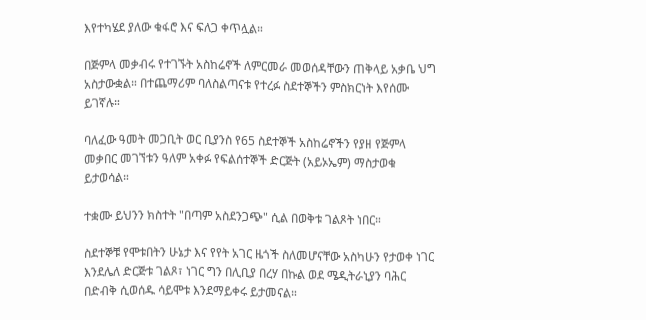እየተካሄደ ያለው ቁፋሮ እና ፍለጋ ቀጥሏል።

በጅምላ መቃብሩ የተገኙት አስከሬኖች ለምርመራ መወሰዳቸውን ጠቅላይ አቃቤ ህግ አስታውቋል። በተጨማሪም ባለስልጣናቱ የተረፉ ስደተኞችን ምስክርነት እየሰሙ ይገኛሉ።

ባለፈው ዓመት መጋቢት ወር ቢያንስ የ65 ስደተኞች አስከሬኖችን የያዘ የጅምላ መቃበር መገኘቱን ዓለም አቀፉ የፍልሰተኞች ድርጅት (አይኦኤም) ማስታወቁ ይታወሳል።

ተቋሙ ይህንን ክስተት "በጣም አስደንጋጭ" ሲል በወቅቱ ገልጾት ነበር።

ስደተኞቹ የሞቱበትን ሁኔታ እና የየት አገር ዜጎች ስለመሆናቸው አስካሁን የታወቀ ነገር እንደሌለ ድርጅቱ ገልጾ፣ ነገር ግን በሊቢያ በረሃ በኩል ወደ ሜዲትራኒያን ባሕር በድብቅ ሲወሰዱ ሳይሞቱ እንደማይቀሩ ይታመናል።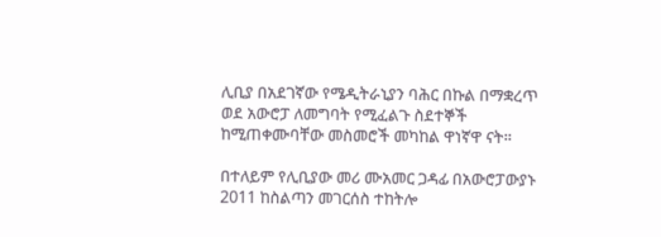ሊቢያ በአደገኛው የሜዲትራኒያን ባሕር በኩል በማቋረጥ ወደ አውሮፓ ለመግባት የሚፈልጉ ስደተኞች ከሚጠቀሙባቸው መስመሮች መካከል ዋነኛዋ ናት።

በተለይም የሊቢያው መሪ ሙአመር ጋዳፊ በአውሮፓውያኑ 2011 ከስልጣን መገርሰስ ተከትሎ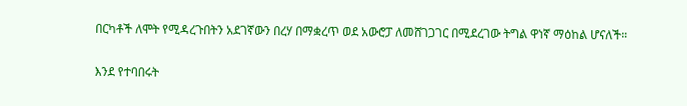በርካቶች ለሞት የሚዳረጉበትን አደገኛውን በረሃ በማቋረጥ ወደ አውሮፓ ለመሸገጋገር በሚደረገው ትግል ዋነኛ ማዕከል ሆናለች።

እንደ የተባበሩት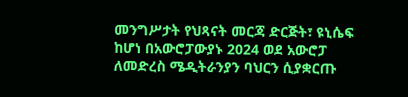መንግሥታት የህጻናት መርጃ ድርጅት፣ ዩኒሴፍ ከሆነ በአውሮፓውያኑ 2024 ወደ አውሮፓ ለመድረስ ሜዲትራንያን ባህርን ሲያቋርጡ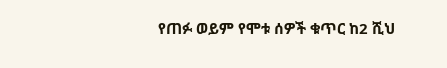የጠፉ ወይም የሞቱ ሰዎች ቁጥር ከ2 ሺህ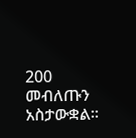200 መብለጡን አስታውቋል።